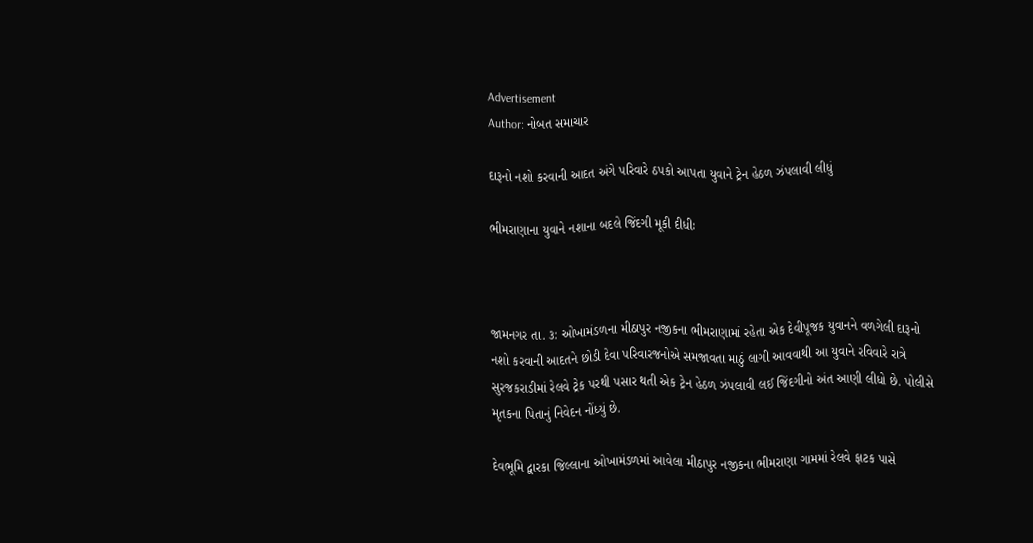Advertisement
Author: નોબત સમાચાર

દારૂનો નશો કરવાની આદત અંગે પરિવારે ઠપકો આપતા યુવાને ટ્રેન હેઠળ ઝંપલાવી લીધું

ભીમરાણાના યુવાને નશાના બદલે જિંદગી મૂકી દીધીઃ



જામનગર તા. ૩: ઓખામંડળના મીઠાપુર નજીકના ભીમરાણામાં રહેતા એક દેવીપૂજક યુવાનને વળગેલી દારૂનો નશો કરવાની આદતને છોડી દેવા પરિવારજનોએ સમજાવતા માઠું લાગી આવવાથી આ યુવાને રવિવારે રાત્રે સુરજકરાડીમાં રેલવે ટ્રેક પરથી પસાર થતી એક ટ્રેન હેઠળ ઝંપલાવી લઈ જિંદગીનો અંત આણી લીધો છે. પોલીસે મૃતકના પિતાનું નિવેદન નોંધ્યું છે.

દેવભૂમિ દ્વારકા જિલ્લાના ઓખામંડળમાં આવેલા મીઠાપુર નજીકના ભીમરાણા ગામમાં રેલવે ફાટક પાસે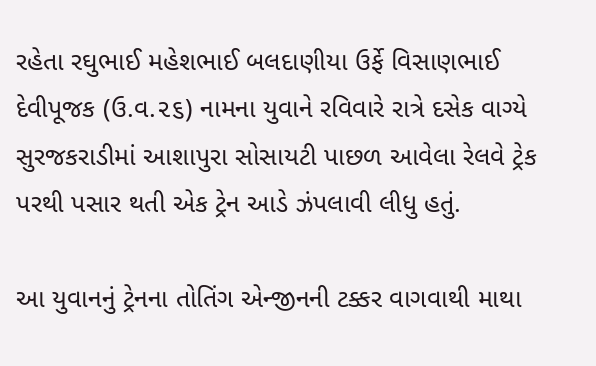રહેતા રઘુભાઈ મહેશભાઈ બલદાણીયા ઉર્ફે વિસાણભાઈ દેવીપૂજક (ઉ.વ.૨૬) નામના યુવાને રવિવારે રાત્રે દસેક વાગ્યે સુરજકરાડીમાં આશાપુરા સોસાયટી પાછળ આવેલા રેલવે ટ્રેક પરથી પસાર થતી એક ટ્રેન આડે ઝંપલાવી લીધુ હતું.

આ યુવાનનું ટ્રેનના તોતિંગ એન્જીનની ટક્કર વાગવાથી માથા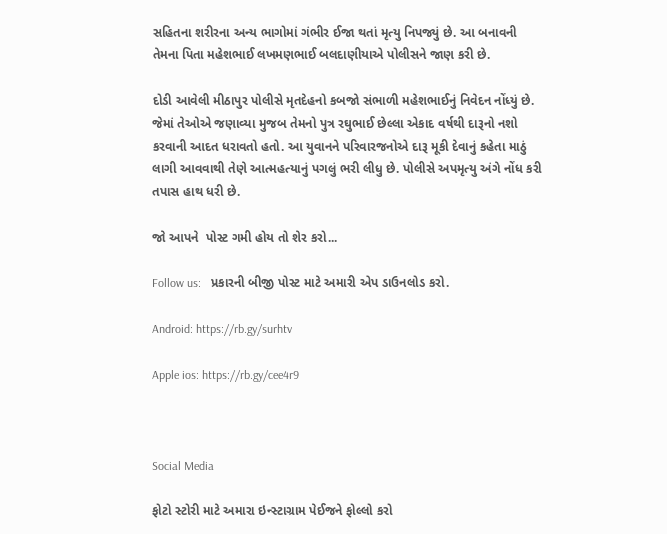સહિતના શરીરના અન્ય ભાગોમાં ગંભીર ઈજા થતાં મૃત્યુ નિપજ્યું છે. આ બનાવની તેમના પિતા મહેશભાઈ લખમણભાઈ બલદાણીયાએ પોલીસને જાણ કરી છે.

દોડી આવેલી મીઠાપુર પોલીસે મૃતદેહનો કબજો સંભાળી મહેશભાઈનું નિવેદન નોંધ્યું છે. જેમાં તેઓએ જણાવ્યા મુજબ તેમનો પુત્ર રઘુભાઈ છેલ્લા એકાદ વર્ષથી દારૂનો નશો કરવાની આદત ધરાવતો હતો. આ યુવાનને પરિવારજનોએ દારૂ મૂકી દેવાનું કહેતા માઠું લાગી આવવાથી તેણે આત્મહત્યાનું પગલું ભરી લીધુ છે. પોલીસે અપમૃત્યુ અંગે નોંધ કરી તપાસ હાથ ધરી છે.

જો આપને  પોસ્ટ ગમી હોય તો શેર કરો...

Follow us:   પ્રકારની બીજી પોસ્ટ માટે અમારી એપ ડાઉનલોડ કરો.

Android: https://rb.gy/surhtv

Apple ios: https://rb.gy/cee4r9



Social Media

ફોટો સ્ટોરી માટે અમારા ઇન્સ્ટાગ્રામ પેઈજને ફોલ્લો કરો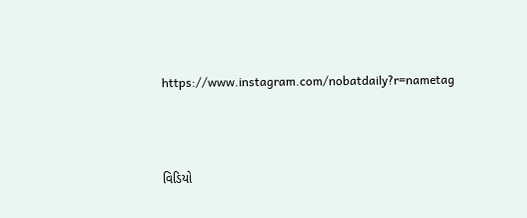https://www.instagram.com/nobatdaily?r=nametag



વિડિયો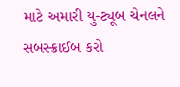માટે અમારી યુ-ટ્યૂબ ચેનલને સબસ્ક્રાઈબ કરો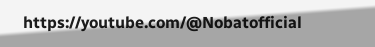https://youtube.com/@Nobatofficial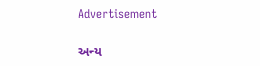Advertisement

અન્ય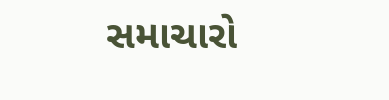સમાચારો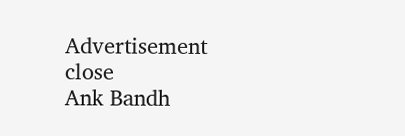Advertisement
close
Ank Bandh